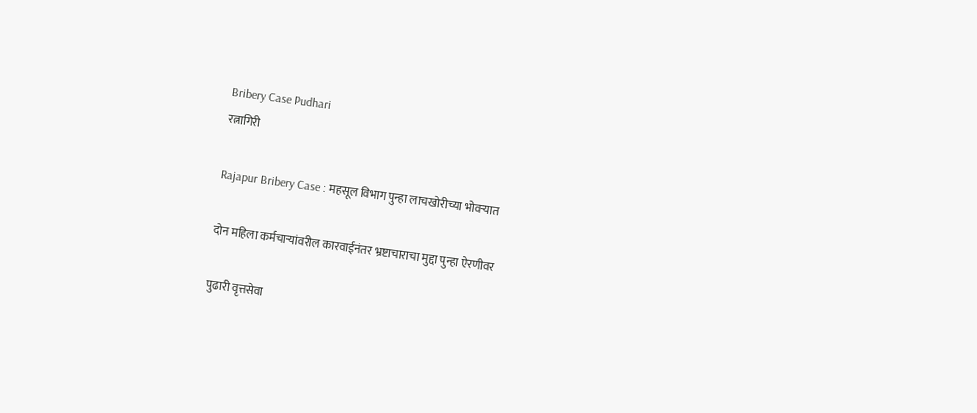Bribery Case Pudhari
रत्नागिरी

Rajapur Bribery Case : महसूल विभाग पुन्हा लाचखोरीच्या भोवऱ्यात

दोन महिला कर्मचाऱ्यांवरील कारवाईनंतर भ्रष्टाचाराचा मुद्दा पुन्हा ऐरणीवर

पुढारी वृत्तसेवा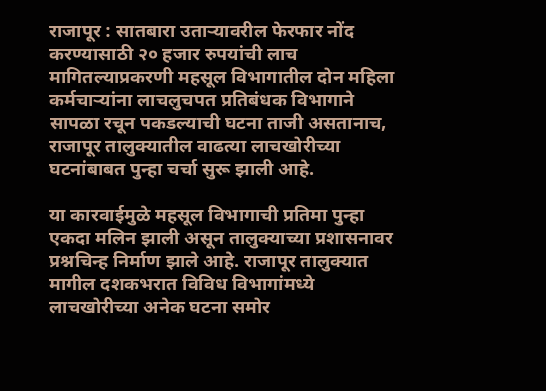राजापूर : सातबारा उताऱ्यावरील फेरफार नोंद करण्यासाठी २० हजार रुपयांची लाच मागितल्याप्रकरणी महसूल विभागातील दोन महिला कर्मचाऱ्यांना लाचलुचपत प्रतिबंधक विभागाने सापळा रचून पकडल्याची घटना ताजी असतानाच, राजापूर तालुक्यातील वाढत्या लाचखोरीच्या घटनांबाबत पुन्हा चर्चा सुरू झाली आहे.

या कारवाईमुळे महसूल विभागाची प्रतिमा पुन्हा एकदा मलिन झाली असून तालुक्याच्या प्रशासनावर प्रश्नचिन्ह निर्माण झाले आहे. राजापूर तालुक्यात मागील दशकभरात विविध विभागांमध्ये लाचखोरीच्या अनेक घटना समोर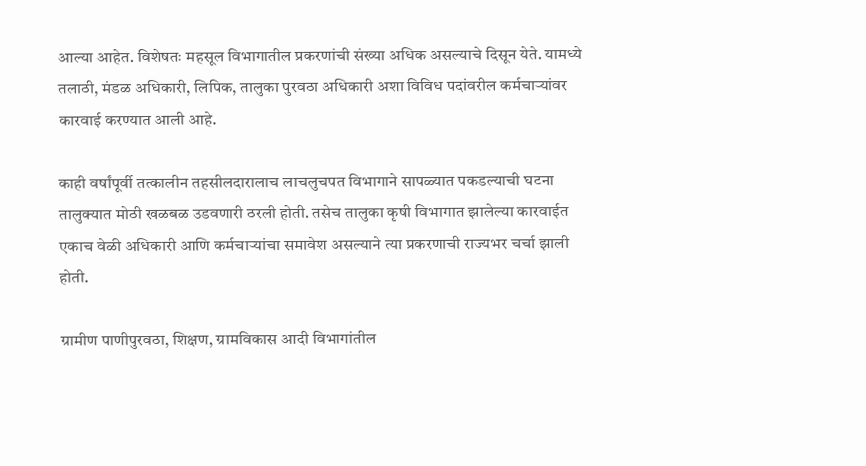आल्या आहेत. विशेषतः महसूल विभागातील प्रकरणांची संख्या अधिक असल्याचे दिसून येते. यामध्ये तलाठी, मंडळ अधिकारी, लिपिक, तालुका पुरवठा अधिकारी अशा विविध पदांवरील कर्मचाऱ्यांवर कारवाई करण्यात आली आहे.

काही वर्षांपूर्वी तत्कालीन तहसीलदारालाच लाचलुचपत विभागाने सापळ्यात पकडल्याची घटना तालुक्यात मोठी खळबळ उडवणारी ठरली होती. तसेच तालुका कृषी विभागात झालेल्या कारवाईत एकाच वेळी अधिकारी आणि कर्मचाऱ्यांचा समावेश असल्याने त्या प्रकरणाची राज्यभर चर्चा झाली होती.

ग्रामीण पाणीपुरवठा, शिक्षण, ग्रामविकास आदी विभागांतील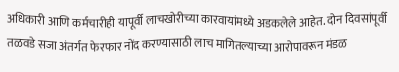अधिकारी आणि कर्मचारीही यापूर्वी लाचखोरीच्या कारवायांमध्ये अडकलेले आहेत. दोन दिवसांपूर्वी तळवडे सजा अंतर्गत फेरफार नोंद करण्यासाठी लाच मागितल्याच्या आरोपावरून मंडळ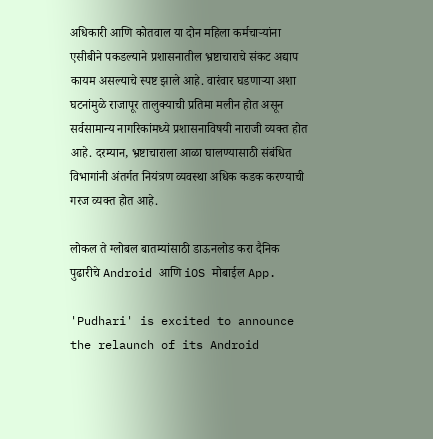अधिकारी आणि कोतवाल या दोन महिला कर्मचाऱ्यांना एसीबीने पकडल्याने प्रशासनातील भ्रष्टाचाराचे संकट अद्याप कायम असल्याचे स्पष्ट झाले आहे. वारंवार घडणाऱ्या अशा घटनांमुळे राजापूर तालुक्याची प्रतिमा मलीन होत असून सर्वसामान्य नागरिकांमध्ये प्रशासनाविषयी नाराजी व्यक्त होत आहे. दरम्यान, भ्रष्टाचाराला आळा घालण्यासाठी संबंधित विभागांनी अंतर्गत नियंत्रण व्यवस्था अधिक कडक करण्याची गरज व्यक्त होत आहे.

लोकल ते ग्लोबल बातम्यांसाठी डाऊनलोड करा दैनिक पुढारीचे Android आणि iOS मोबाईल App.

'Pudhari' is excited to announce the relaunch of its Android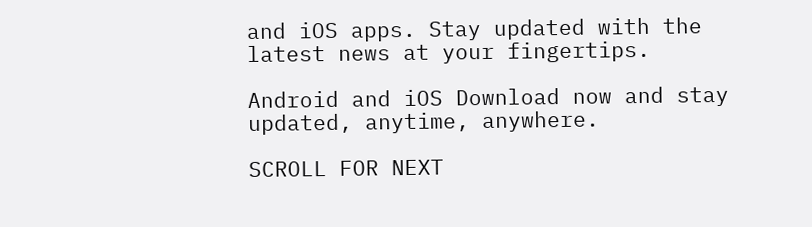and iOS apps. Stay updated with the latest news at your fingertips.

Android and iOS Download now and stay updated, anytime, anywhere.

SCROLL FOR NEXT